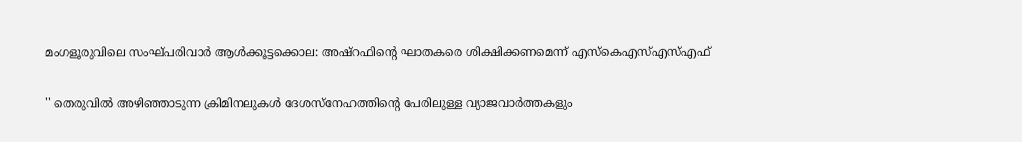മംഗളൂരുവിലെ സംഘ്പരിവാർ ആൾക്കൂട്ടക്കൊല: അഷ്‌റഫിന്റെ ഘാതകരെ ശിക്ഷിക്കണമെന്ന് എസ്‌കെഎസ്എസ്എഫ്‌

'' തെരുവിൽ അഴിഞ്ഞാടുന്ന ക്രിമിനലുകൾ ദേശസ്‌നേഹത്തിന്റെ പേരിലുള്ള വ്യാജവാർത്തകളും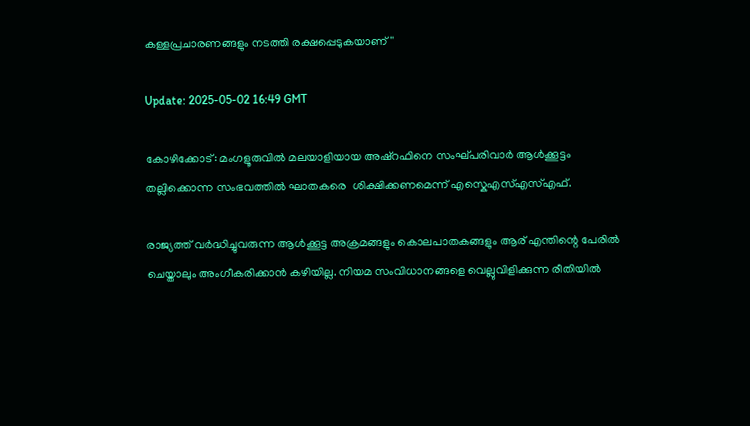കള്ളപ്രചാരണങ്ങളും നടത്തി രക്ഷപ്പെടുകയാണ്''

Update: 2025-05-02 16:49 GMT

കോഴിക്കോട്: മംഗളൂരുവില്‍ മലയാളിയായ അഷ്റഫിനെ സംഘ്പരിവാര്‍ ആള്‍ക്കൂട്ടം തല്ലിക്കൊന്ന സംഭവത്തില്‍ ഘാതകരെ  ശിക്ഷിക്കണമെന്ന് എസ്കെഎസ്എസ്എഫ്.

രാജ്യത്ത് വർദ്ധിച്ചുവരുന്ന ആൾക്കൂട്ട അക്രമങ്ങളും കൊലപാതകങ്ങളും ആര് എന്തിന്റെ പേരിൽ ചെയ്താലും അംഗീകരിക്കാൻ കഴിയില്ല. നിയമ സംവിധാനങ്ങളെ വെല്ലുവിളിക്കുന്ന രീതിയിൽ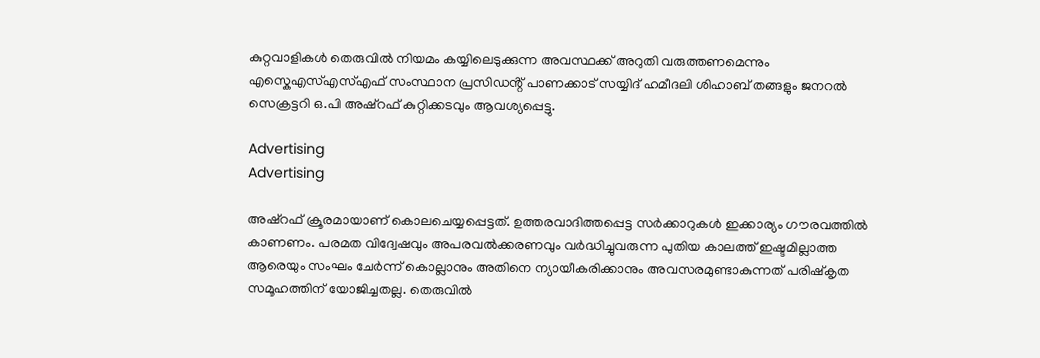കുറ്റവാളികൾ തെരുവിൽ നിയമം കയ്യിലെടുക്കുന്ന അവസ്ഥക്ക് അറുതി വരുത്തണമെന്നും എസ്കെഎസ്എസ്എഫ് സംസ്ഥാന പ്രസിഡൻ്റ് പാണക്കാട് സയ്യിദ് ഹമീദലി ശിഹാബ് തങ്ങളും ജനറൽ സെക്രട്ടറി ഒ.പി അഷ്റഫ് കുറ്റിക്കടവും ആവശ്യപ്പെട്ടു.

Advertising
Advertising

അഷ്റഫ് ക്രൂരമായാണ് കൊലചെയ്യപ്പെട്ടത്. ഉത്തരവാദിത്തപ്പെട്ട സർക്കാറുകൾ ഇക്കാര്യം ഗൗരവത്തിൽ കാണണം. പരമത വിദ്വേഷവും അപരവൽക്കരണവും വർദ്ധിച്ചുവരുന്ന പുതിയ കാലത്ത് ഇഷ്ടമില്ലാത്ത ആരെയും സംഘം ചേർന്ന് കൊല്ലാനും അതിനെ ന്യായീകരിക്കാനും അവസരമുണ്ടാകുന്നത് പരിഷ്കൃത സമൂഹത്തിന് യോജിച്ചതല്ല. തെരുവിൽ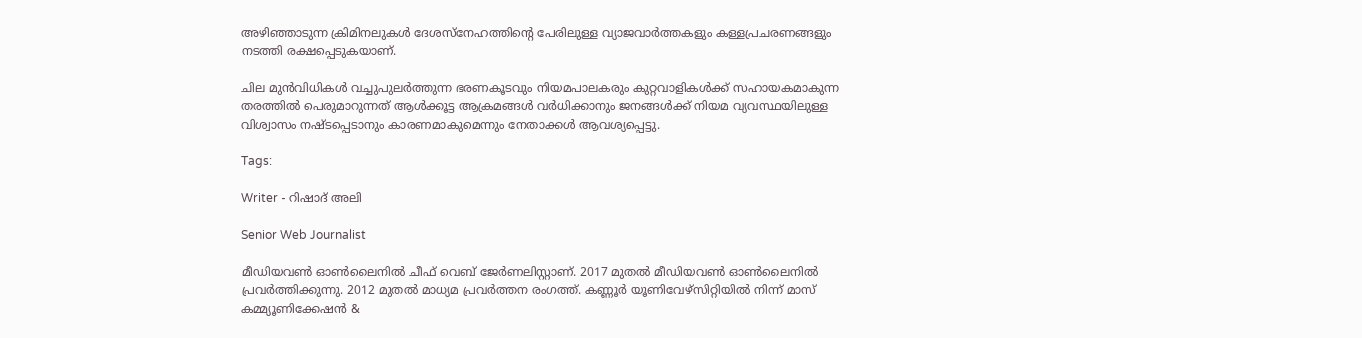അഴിഞ്ഞാടുന്ന ക്രിമിനലുകൾ ദേശസ്നേഹത്തിന്റെ പേരിലുള്ള വ്യാജവാർത്തകളും കള്ളപ്രചരണങ്ങളും നടത്തി രക്ഷപ്പെടുകയാണ്.

ചില മുൻവിധികൾ വച്ചുപുലർത്തുന്ന ഭരണകൂടവും നിയമപാലകരും കുറ്റവാളികൾക്ക് സഹായകമാകുന്ന തരത്തിൽ പെരുമാറുന്നത് ആൾക്കൂട്ട ആക്രമങ്ങൾ വർധിക്കാനും ജനങ്ങൾക്ക് നിയമ വ്യവസ്ഥയിലുള്ള വിശ്വാസം നഷ്ടപ്പെടാനും കാരണമാകുമെന്നും നേതാക്കൾ ആവശ്യപ്പെട്ടു.

Tags:

Writer - റിഷാദ് അലി

Senior Web Journalist

മീഡിയവൺ ഓൺലൈനിൽ ചീഫ് വെബ് ജേർണലിസ്റ്റാണ്. 2017 മുതൽ മീഡിയവൺ ഓൺലൈനിൽ പ്രവർത്തിക്കുന്നു. 2012 മുതൽ മാധ്യമ പ്രവർത്തന രംഗത്ത്. കണ്ണൂര്‍ യൂണിവേഴ്‌സിറ്റിയിൽ നിന്ന് മാസ് കമ്മ്യൂണിക്കേഷന്‍ &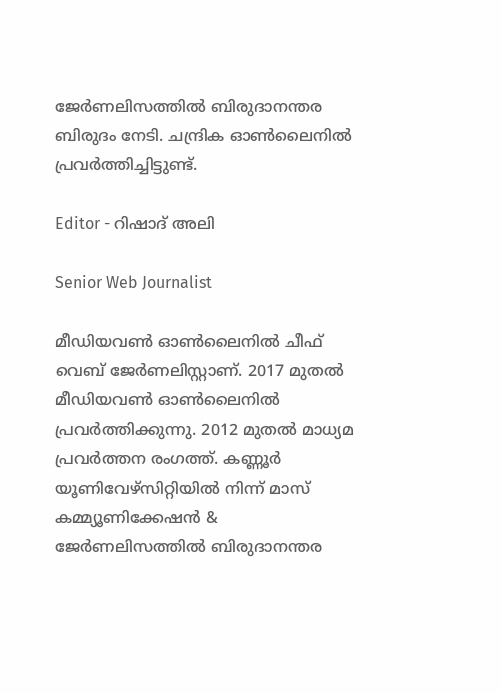ജേര്‍ണലിസത്തില്‍ ബിരുദാനന്തര ബിരുദം നേടി. ചന്ദ്രിക ഓണ്‍ലൈനില്‍ പ്രവര്‍ത്തിച്ചിട്ടുണ്ട്.

Editor - റിഷാദ് അലി

Senior Web Journalist

മീഡിയവൺ ഓൺലൈനിൽ ചീഫ് വെബ് ജേർണലിസ്റ്റാണ്. 2017 മുതൽ മീഡിയവൺ ഓൺലൈനിൽ പ്രവർത്തിക്കുന്നു. 2012 മുതൽ മാധ്യമ പ്രവർത്തന രംഗത്ത്. കണ്ണൂര്‍ യൂണിവേഴ്‌സിറ്റിയിൽ നിന്ന് മാസ് കമ്മ്യൂണിക്കേഷന്‍ & ജേര്‍ണലിസത്തില്‍ ബിരുദാനന്തര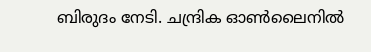ബിരുദം നേടി. ചന്ദ്രിക ഓണ്‍ലൈനില്‍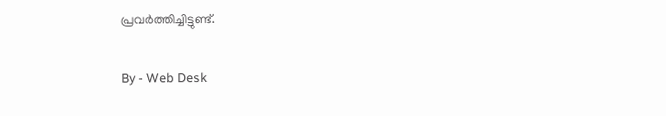പ്രവര്‍ത്തിച്ചിട്ടുണ്ട്.

By - Web Desk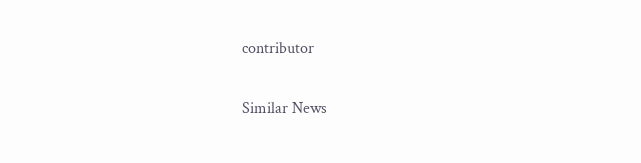contributor

Similar News